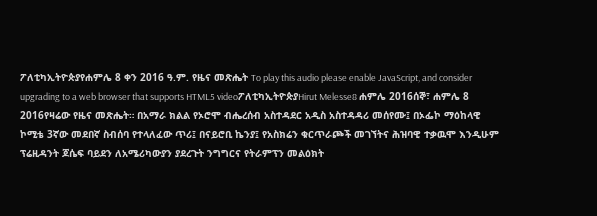ፖለቲካኢትዮጵያየሐምሌ 8 ቀን 2016 ዓ.ም. የዜና መጽሔት To play this audio please enable JavaScript, and consider upgrading to a web browser that supports HTML5 videoፖለቲካኢትዮጵያHirut Melesse8 ሐምሌ 2016ሰኞ፣ ሐምሌ 8 2016የዛሬው የዜና መጽሔት። በአማራ ክልል የኦሮሞ ብሔረሰብ አስተዳደር አዲስ አስተዳዳሪ መሰየሙ፤ በኦፌኮ ማዕከላዊ ኮሚቴ 3ኛው መደበኛ ስብሰባ የተላለፈው ጥሪ፤ በናይሮቢ ኬንያ፤ የአስክሬን ቁርጥራጮች መገኘትና ሕዝባዊ ተቃዉሞ እንዲሁም ፕሬዚዳንት ጆሴፍ ባይደን ለአሜሪካውያን ያደረጉት ንግግርና የትራምፕን መልዕክት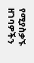የሚያስቃኙ ዘገባዎችን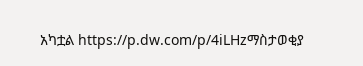አካቷል https://p.dw.com/p/4iLHzማስታወቂያ